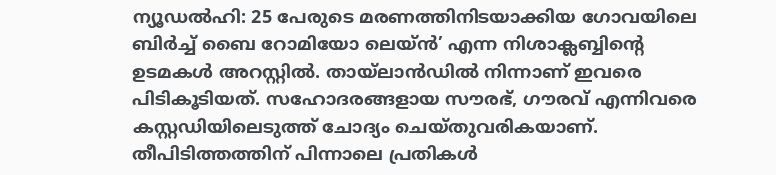ന്യൂഡൽഹി: 25 പേരുടെ മരണത്തിനിടയാക്കിയ ഗോവയിലെ ബിർച്ച് ബൈ റോമിയോ ലെയ്ൻ’ എന്ന നിശാക്ലബ്ബിന്റെ ഉടമകൾ അറസ്റ്റിൽ. തായ്ലാൻഡിൽ നിന്നാണ് ഇവരെ പിടികൂടിയത്. സഹോദരങ്ങളായ സൗരഭ്, ഗൗരവ് എന്നിവരെ കസ്റ്റഡിയിലെടുത്ത് ചോദ്യം ചെയ്തുവരികയാണ്.
തീപിടിത്തത്തിന് പിന്നാലെ പ്രതികൾ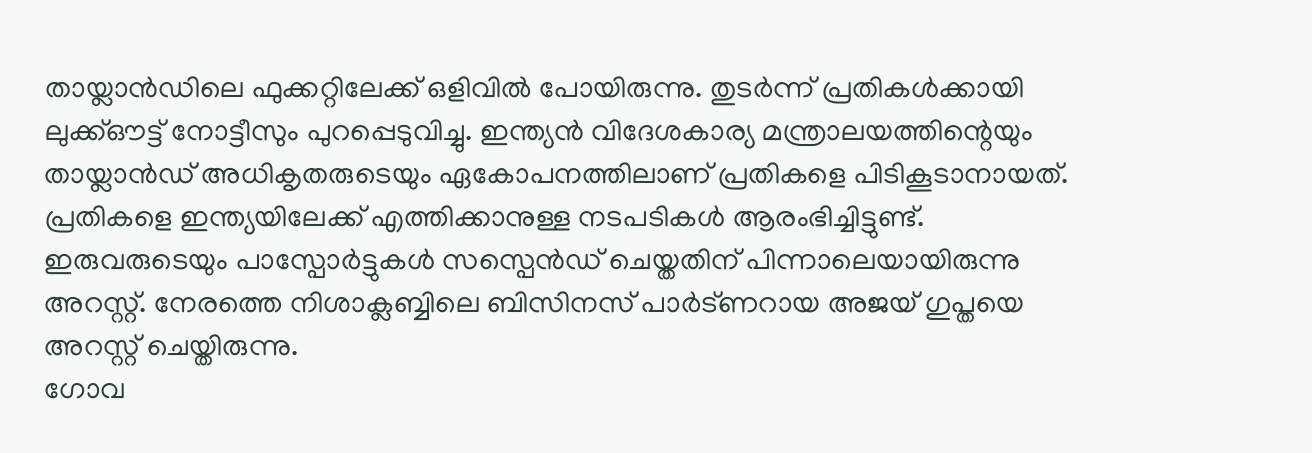തായ്ലാൻഡിലെ ഫുക്കറ്റിലേക്ക് ഒളിവിൽ പോയിരുന്നു. തുടർന്ന് പ്രതികൾക്കായി ലുക്ക്ഔട്ട് നോട്ടീസും പുറപ്പെടുവിച്ചു. ഇന്ത്യൻ വിദേശകാര്യ മന്ത്രാലയത്തിന്റെയും തായ്ലാൻഡ് അധികൃതരുടെയും ഏകോപനത്തിലാണ് പ്രതികളെ പിടികൂടാനായത്.
പ്രതികളെ ഇന്ത്യയിലേക്ക് എത്തിക്കാനുള്ള നടപടികൾ ആരംഭിച്ചിട്ടുണ്ട്. ഇരുവരുടെയും പാസ്പോർട്ടുകൾ സസ്പെൻഡ് ചെയ്തതിന് പിന്നാലെയായിരുന്നു അറസ്റ്റ്. നേരത്തെ നിശാക്ലബ്ബിലെ ബിസിനസ് പാർട്ണറായ അജയ് ഗുപ്തയെ അറസ്റ്റ് ചെയ്തിരുന്നു.
ഗോവ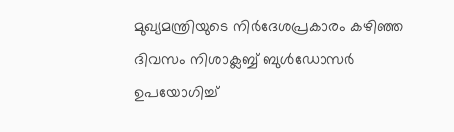മുഖ്യമന്ത്രിയുടെ നിർദേശപ്രകാരം കഴിഞ്ഞ ദിവസം നിശാക്ലബ്ബ് ബുൾഡോസർ ഉപയോഗിച്ച്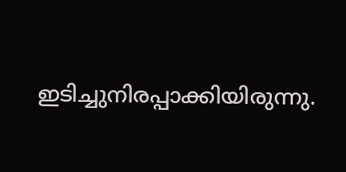ഇടിച്ചുനിരപ്പാക്കിയിരുന്നു.